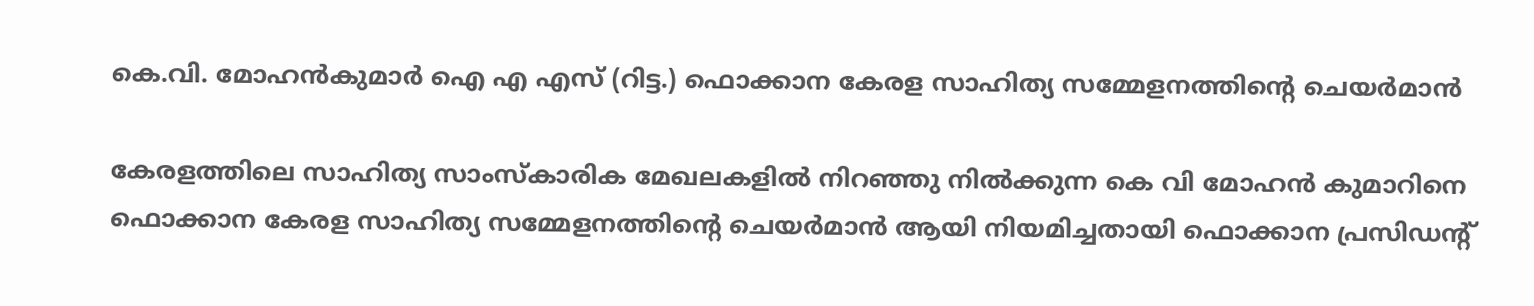കെ.വി. മോഹൻകുമാർ ഐ എ എസ്‌ (റിട്ട.) ഫൊക്കാന കേരള സാഹിത്യ സമ്മേളനത്തിന്റെ ചെയർമാൻ

കേരളത്തിലെ സാഹിത്യ സാംസ്കാരിക മേഖലകളിൽ നിറഞ്ഞു നിൽക്കുന്ന കെ വി മോഹൻ കുമാറിനെ ഫൊക്കാന കേരള സാഹിത്യ സമ്മേളനത്തിന്റെ ചെയർമാൻ ആയി നിയമിച്ചതായി ഫൊക്കാന പ്രസിഡന്റ്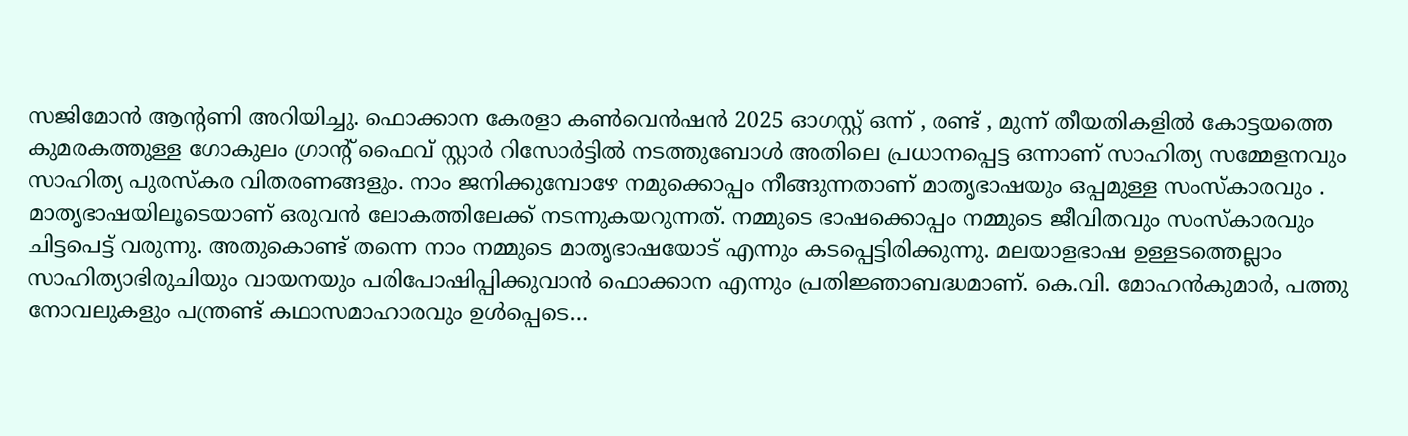സജിമോൻ ആന്റണി അറിയിച്ചു. ഫൊക്കാന കേരളാ കൺവെൻഷൻ 2025 ഓഗസ്റ്റ് ഒന്ന്‌ , രണ്ട് , മുന്ന് തീയതികളിൽ കോട്ടയത്തെ കുമരകത്തുള്ള ഗോകുലം ഗ്രാന്റ് ഫൈവ് സ്റ്റാർ റിസോർട്ടിൽ നടത്തുബോൾ അതിലെ പ്രധാനപ്പെട്ട ഒന്നാണ് സാഹിത്യ സമ്മേളനവും സാഹിത്യ പുരസ്കര വിതരണങ്ങളും. നാം ജനിക്കുമ്പോഴേ നമുക്കൊപ്പം നീങ്ങുന്നതാണ് മാതൃഭാഷയും ഒപ്പമുള്ള സംസ്‌കാരവും . മാതൃഭാഷയിലൂടെയാണ് ഒരുവന്‍ ലോകത്തിലേക്ക് നടന്നുകയറുന്നത്. നമ്മുടെ ഭാഷക്കൊപ്പം നമ്മുടെ ജീവിതവും സംസ്‌കാരവും ചിട്ടപെട്ട് വരുന്നു. അതുകൊണ്ട് തന്നെ നാം നമ്മുടെ മാതൃഭാഷയോട് എന്നും കടപ്പെട്ടിരിക്കുന്നു. മലയാളഭാഷ ഉള്ളടത്തെല്ലാം സാഹിത്യാഭിരുചിയും വായനയും പരിപോഷിപ്പിക്കുവാൻ ഫൊക്കാന എന്നും പ്രതിജ്ഞാബദ്ധമാണ്. കെ.വി. മോഹൻകുമാർ, പത്തു നോവലുകളും പന്ത്രണ്ട് കഥാസമാഹാരവും ഉൾപ്പെടെ…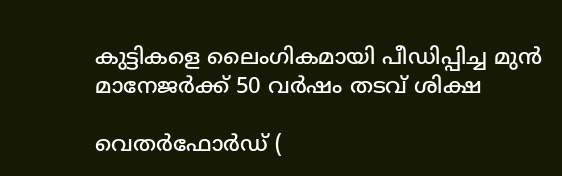കുട്ടികളെ ലൈംഗികമായി പീഡിപ്പിച്ച മുൻ മാനേജർക്ക് 50 വർഷം തടവ് ശിക്ഷ

വെതർഫോർഡ് (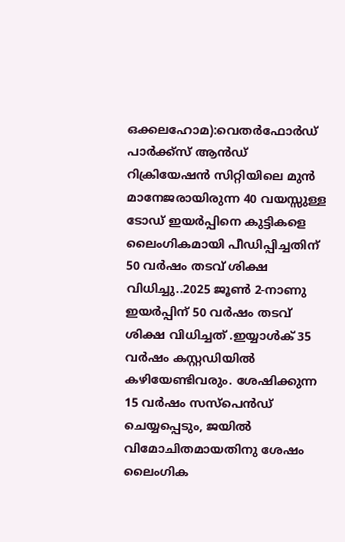ഒക്കലഹോമ):വെതർഫോർഡ് പാർക്ക്‌സ് ആൻഡ് റിക്രിയേഷൻ സിറ്റിയിലെ മുൻ മാനേജരായിരുന്ന 40 വയസ്സുള്ള ടോഡ് ഇയർപ്പിനെ കുട്ടികളെ ലൈംഗികമായി പീഡിപ്പിച്ചതിന് 50 വർഷം തടവ് ശിക്ഷ വിധിച്ചു..2025 ജൂൺ 2-നാണു  ഇയർപ്പിന് 50 വർഷം തടവ് ശിക്ഷ വിധിച്ചത് .ഇയ്യാൾക് 35 വർഷം കസ്റ്റഡിയിൽ കഴിയേണ്ടിവരും. ശേഷിക്കുന്ന 15 വർഷം സസ്പെൻഡ് ചെയ്യപ്പെടും, ജയിൽ വിമോചിതമായതിനു ശേഷം  ലൈംഗിക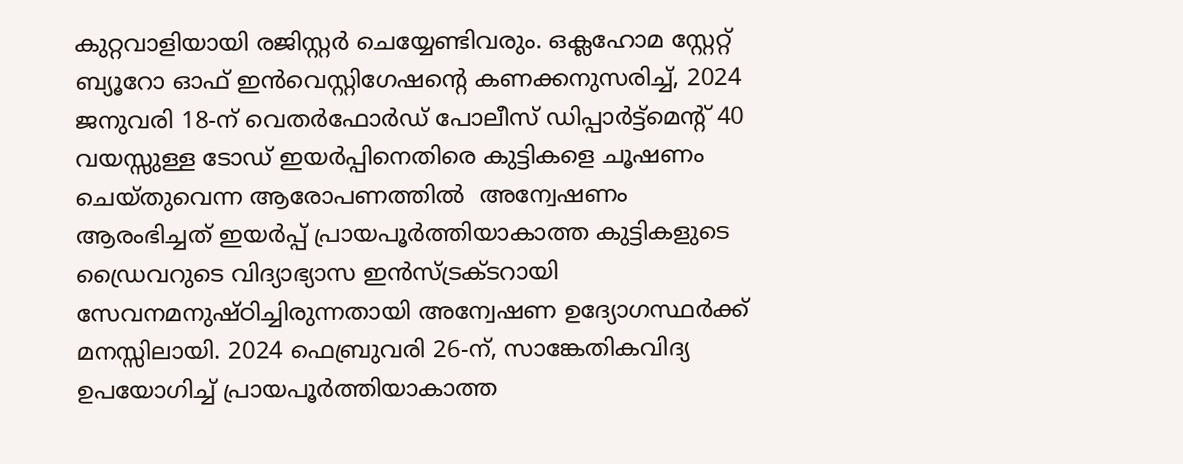കുറ്റവാളിയായി രജിസ്റ്റർ ചെയ്യേണ്ടിവരും. ഒക്ലഹോമ സ്റ്റേറ്റ് ബ്യൂറോ ഓഫ് ഇൻവെസ്റ്റിഗേഷന്റെ കണക്കനുസരിച്ച്, 2024 ജനുവരി 18-ന് വെതർഫോർഡ് പോലീസ് ഡിപ്പാർട്ട്‌മെന്റ് 40 വയസ്സുള്ള ടോഡ് ഇയർപ്പിനെതിരെ കുട്ടികളെ ചൂഷണം ചെയ്തുവെന്ന ആരോപണത്തിൽ  അന്വേഷണം ആരംഭിച്ചത് ഇയർപ്പ് പ്രായപൂർത്തിയാകാത്ത കുട്ടികളുടെ ഡ്രൈവറുടെ വിദ്യാഭ്യാസ ഇൻസ്ട്രക്ടറായി സേവനമനുഷ്ഠിച്ചിരുന്നതായി അന്വേഷണ ഉദ്യോഗസ്ഥർക്ക് മനസ്സിലായി. 2024 ഫെബ്രുവരി 26-ന്, സാങ്കേതികവിദ്യ ഉപയോഗിച്ച് പ്രായപൂർത്തിയാകാത്ത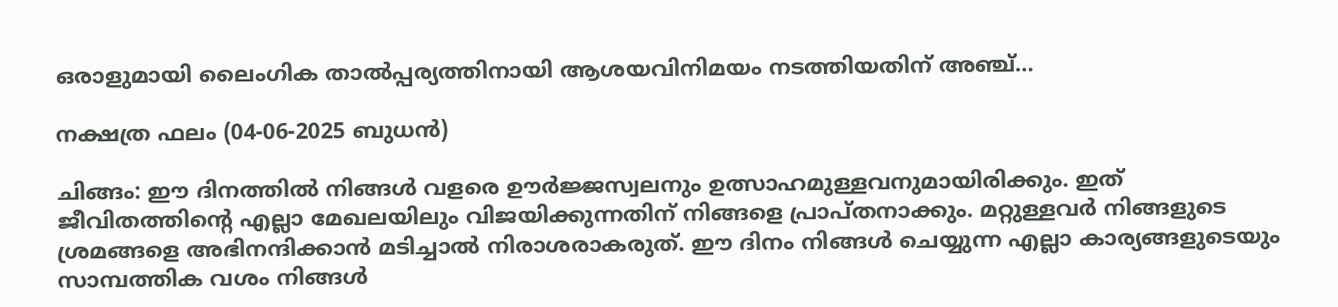ഒരാളുമായി ലൈംഗിക താൽപ്പര്യത്തിനായി ആശയവിനിമയം നടത്തിയതിന് അഞ്ച്…

നക്ഷത്ര ഫലം (04-06-2025 ബുധൻ)

ചിങ്ങം: ഈ ദിനത്തില്‍ നിങ്ങള്‍ വളരെ ഊര്‍ജ്ജസ്വലനും ഉത്സാഹമുള്ളവനുമായിരിക്കും. ഇത് ജീവിതത്തിൻ്റെ എല്ലാ മേഖലയിലും വിജയിക്കുന്നതിന് നിങ്ങളെ പ്രാപ്‌തനാക്കും. മറ്റുള്ളവര്‍ നിങ്ങളുടെ ശ്രമങ്ങളെ അഭിനന്ദിക്കാന്‍ മടിച്ചാല്‍ നിരാശരാകരുത്. ഈ ദിനം നിങ്ങള്‍ ചെയ്യുന്ന എല്ലാ കാര്യങ്ങളുടെയും സാമ്പത്തിക വശം നിങ്ങള്‍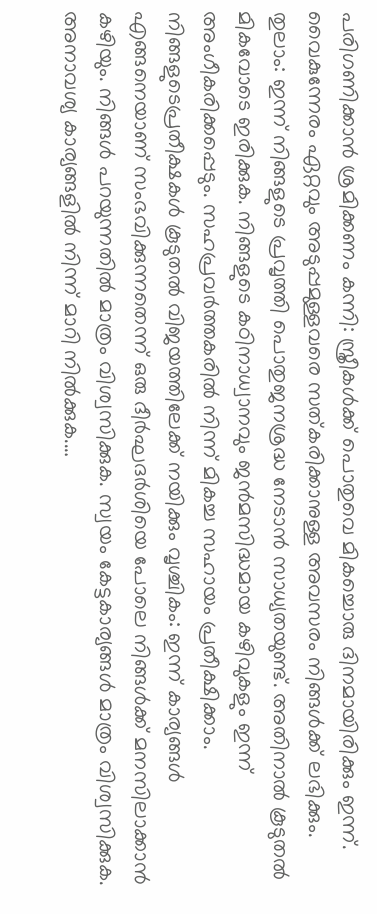പരിഗണിക്കാൻ ശ്രമിക്കണം കന്നി: സ്ത്രീകള്‍ക്ക് പൊതുവെ മികച്ചൊരു ദിനമായിരിക്കും ഇന്ന്. വൈകുന്നേരം ഏറ്റവും അടുപ്പമുള്ളവരെ സത്കരിക്കാനുള്ള അവസരം നിങ്ങള്‍ക്ക് ലഭിക്കും. തുലാം: ഇന്ന് നിങ്ങളുടെ പ്രവൃത്തി പൊതുജനശ്രദ്ധ നേടാന്‍ സാധ്യതയുണ്ട്. അതിനാല്‍ കൂടുതല്‍ മികവോടെ ഇരിക്കുക. നിങ്ങളുടെ കഠിനാധ്വാനവും ജന്‍മസിദ്ധമായ കഴിവുകളും ഇന്ന് അംഗീകരിക്കപ്പെടും. സഹപ്രവര്‍ത്തകരില്‍ നിന്ന് മികച്ച സഹായം പ്രതീക്ഷിക്കാം. നിങ്ങളുടെപ്രതീക്ഷകള്‍ കൂടുതല്‍ വിജയത്തിലേക്ക് നയിക്കും വൃശ്ചികം: ഇന്ന് കാര്യങ്ങള്‍ എങ്ങനെയാണ് സംഭവിക്കുന്നതെന്ന് ഒരു ദീര്‍ഘദര്‍ശിയെ പോലെ നിങ്ങള്‍ക്ക് മനസിലാക്കാന്‍ കഴിയും. നിങ്ങള്‍ പറയുന്നതില്‍ മാത്രം വിശ്വസിക്കുക. സ്വയം കേട്ടകാര്യങ്ങള്‍ മാത്രം വിശ്വസിക്കുക. അനാവശ്യ കാര്യങ്ങളില്‍ നിന്ന് മാറി നില്‍ക്കുക.…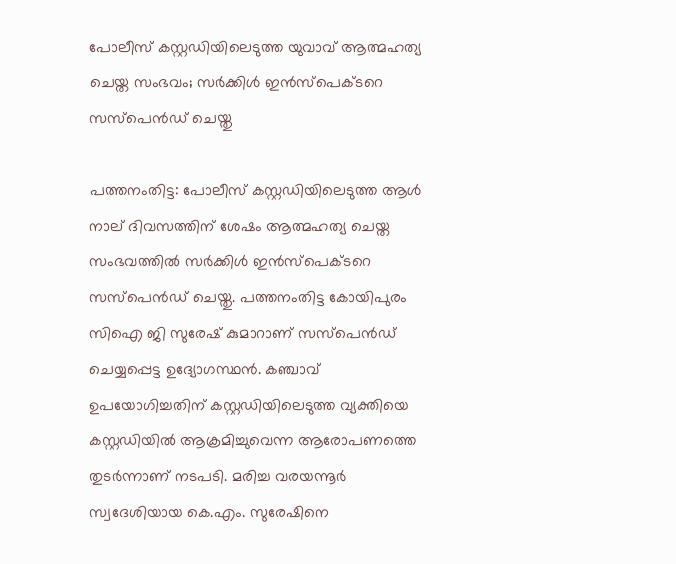പോലീസ് കസ്റ്റഡിയിലെടുത്ത യുവാവ് ആത്മഹത്യ ചെയ്ത സംഭവം; സര്‍ക്കിള്‍ ഇന്‍സ്പെക്ടറെ സസ്പെന്‍ഡ് ചെയ്തു

പത്തനംതിട്ട: പോലീസ് കസ്റ്റഡിയിലെടുത്ത ആള്‍ നാല് ദിവസത്തിന് ശേഷം ആത്മഹത്യ ചെയ്ത സംഭവത്തിൽ സർക്കിൾ ഇൻസ്പെക്ടറെ സസ്പെൻഡ് ചെയ്തു. പത്തനംതിട്ട കോയിപുരം സിഐ ജി സുരേഷ് കുമാറാണ് സസ്പെൻഡ് ചെയ്യപ്പെട്ട ഉദ്യോഗസ്ഥൻ. കഞ്ചാവ് ഉപയോഗിച്ചതിന് കസ്റ്റഡിയിലെടുത്ത വ്യക്തിയെ കസ്റ്റഡിയിൽ ആക്രമിച്ചുവെന്ന ആരോപണത്തെ തുടർന്നാണ് നടപടി. മരിച്ച വരയന്നൂർ സ്വദേശിയായ കെ.എം. സുരേഷിനെ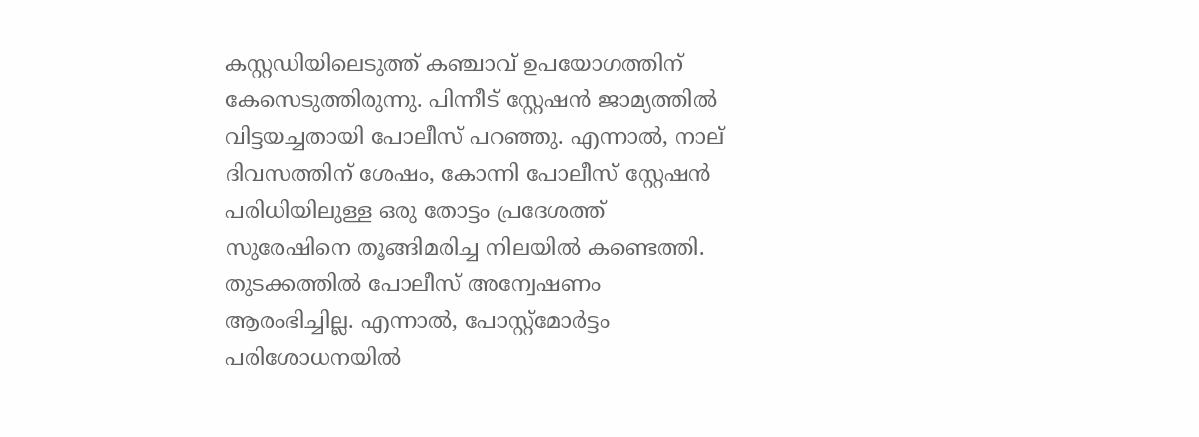കസ്റ്റഡിയിലെടുത്ത് കഞ്ചാവ് ഉപയോഗത്തിന് കേസെടുത്തിരുന്നു. പിന്നീട് സ്റ്റേഷൻ ജാമ്യത്തിൽ വിട്ടയച്ചതായി പോലീസ് പറഞ്ഞു. എന്നാല്‍, നാല് ദിവസത്തിന് ശേഷം, കോന്നി പോലീസ് സ്റ്റേഷൻ പരിധിയിലുള്ള ഒരു തോട്ടം പ്രദേശത്ത് സുരേഷിനെ തൂങ്ങിമരിച്ച നിലയിൽ കണ്ടെത്തി. തുടക്കത്തിൽ പോലീസ് അന്വേഷണം ആരംഭിച്ചില്ല. എന്നാല്‍, പോസ്റ്റ്‌മോർട്ടം പരിശോധനയിൽ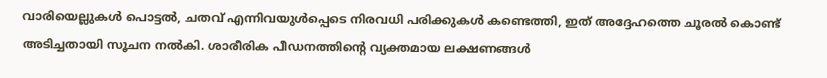വാരിയെല്ലുകൾ പൊട്ടൽ, ചതവ് എന്നിവയുൾപ്പെടെ നിരവധി പരിക്കുകൾ കണ്ടെത്തി, ഇത് അദ്ദേഹത്തെ ചൂരൽ കൊണ്ട് അടിച്ചതായി സൂചന നൽകി. ശാരീരിക പീഡനത്തിന്റെ വ്യക്തമായ ലക്ഷണങ്ങൾ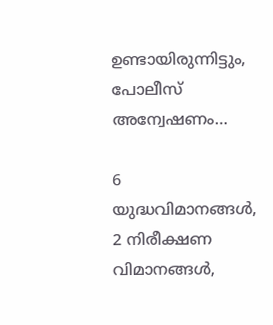ഉണ്ടായിരുന്നിട്ടും, പോലീസ് അന്വേഷണം…

6 യുദ്ധവിമാനങ്ങൾ, 2 നിരീക്ഷണ വിമാനങ്ങൾ,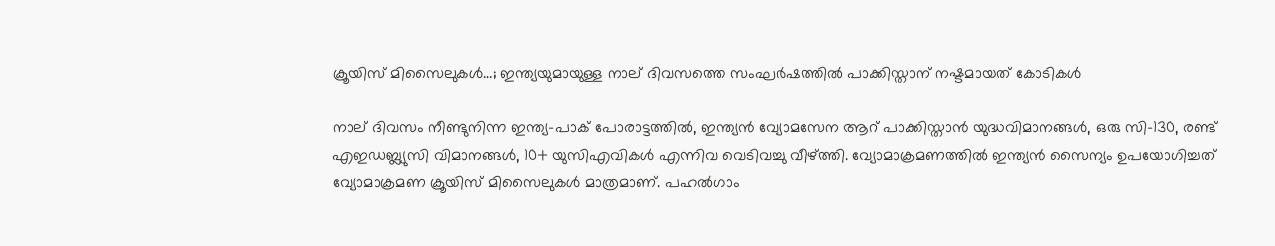ക്രൂയിസ് മിസൈലുകൾ…; ഇന്ത്യയുമായുള്ള നാല് ദിവസത്തെ സംഘർഷത്തിൽ പാക്കിസ്താന് നഷ്ടമായത് കോടികള്‍

നാല് ദിവസം നീണ്ടുനിന്ന ഇന്ത്യ-പാക് പോരാട്ടത്തിൽ, ഇന്ത്യൻ വ്യോമസേന ആറ് പാക്കിസ്താൻ യുദ്ധവിമാനങ്ങൾ, ഒരു സി-130, രണ്ട് എഇഡബ്ല്യുസി വിമാനങ്ങൾ, 10+ യുസിഎവികൾ എന്നിവ വെടിവച്ചു വീഴ്ത്തി. വ്യോമാക്രമണത്തിൽ ഇന്ത്യൻ സൈന്യം ഉപയോഗിച്ചത് വ്യോമാക്രമണ ക്രൂയിസ് മിസൈലുകൾ മാത്രമാണ്. പഹൽഗാം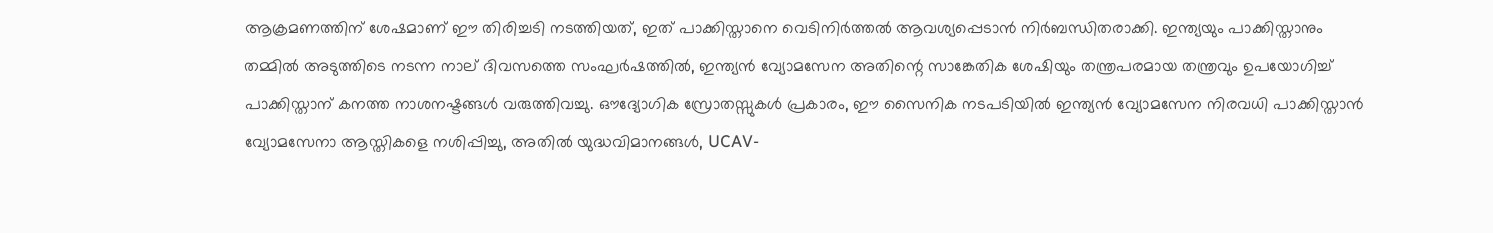ആക്രമണത്തിന് ശേഷമാണ് ഈ തിരിച്ചടി നടത്തിയത്, ഇത് പാക്കിസ്താനെ വെടിനിർത്തൽ ആവശ്യപ്പെടാൻ നിർബന്ധിതരാക്കി. ഇന്ത്യയും പാക്കിസ്താനും തമ്മിൽ അടുത്തിടെ നടന്ന നാല് ദിവസത്തെ സംഘർഷത്തിൽ, ഇന്ത്യൻ വ്യോമസേന അതിന്റെ സാങ്കേതിക ശേഷിയും തന്ത്രപരമായ തന്ത്രവും ഉപയോഗിച്ച് പാക്കിസ്താന് കനത്ത നാശനഷ്ടങ്ങൾ വരുത്തിവച്ചു. ഔദ്യോഗിക സ്രോതസ്സുകൾ പ്രകാരം, ഈ സൈനിക നടപടിയിൽ ഇന്ത്യൻ വ്യോമസേന നിരവധി പാക്കിസ്താൻ വ്യോമസേനാ ആസ്തികളെ നശിപ്പിച്ചു, അതിൽ യുദ്ധവിമാനങ്ങൾ, UCAV-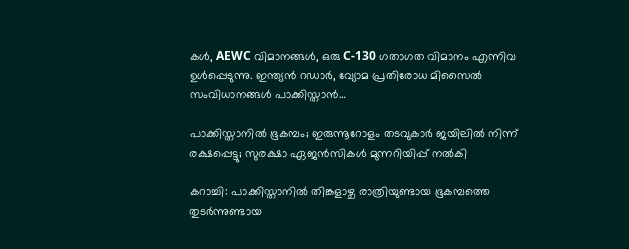കൾ, AEWC വിമാനങ്ങൾ, ഒരു C-130 ഗതാഗത വിമാനം എന്നിവ ഉൾപ്പെടുന്നു. ഇന്ത്യൻ റഡാർ, വ്യോമ പ്രതിരോധ മിസൈൽ സംവിധാനങ്ങൾ പാക്കിസ്താൻ…

പാക്കിസ്താനില്‍ ഭൂകമ്പം; ഇരുന്നൂറോളം തടവുകാർ ജയിലിൽ നിന്ന് രക്ഷപ്പെട്ടു; സുരക്ഷാ ഏജൻസികൾ മുന്നറിയിപ്പ് നൽകി

കറാച്ചി: പാക്കിസ്താനില്‍ തിങ്കളാഴ്ച രാത്രിയുണ്ടായ ഭൂകമ്പത്തെ തുടർന്നുണ്ടായ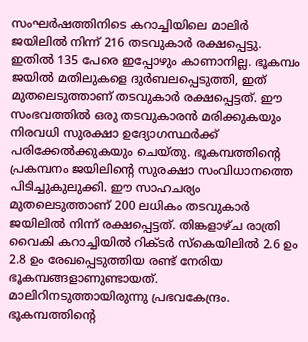സംഘർഷത്തിനിടെ കറാച്ചിയിലെ മാലിര്‍ ജയിലില്‍ നിന്ന് 216 തടവുകാർ രക്ഷപ്പെട്ടു. ഇതിൽ 135 പേരെ ഇപ്പോഴും കാണാനില്ല. ഭൂകമ്പം ജയിൽ മതിലുകളെ ദുർബലപ്പെടുത്തി, ഇത് മുതലെടുത്താണ് തടവുകാർ രക്ഷപ്പെട്ടത്. ഈ സംഭവത്തിൽ ഒരു തടവുകാരൻ മരിക്കുകയും നിരവധി സുരക്ഷാ ഉദ്യോഗസ്ഥർക്ക് പരിക്കേൽക്കുകയും ചെയ്തു. ഭൂകമ്പത്തിന്റെ പ്രകമ്പനം ജയിലിന്റെ സുരക്ഷാ സംവിധാനത്തെ പിടിച്ചുകുലുക്കി. ഈ സാഹചര്യം മുതലെടുത്താണ് 200 ലധികം തടവുകാർ ജയിലിൽ നിന്ന് രക്ഷപ്പെട്ടത്. തിങ്കളാഴ്ച രാത്രി വൈകി കറാച്ചിയിൽ റിക്ടർ സ്കെയിലിൽ 2.6 ഉം 2.8 ഉം രേഖപ്പെടുത്തിയ രണ്ട് നേരിയ ഭൂകമ്പങ്ങളാണുണ്ടായത്. മാലിറിനടുത്തായിരുന്നു പ്രഭവകേന്ദ്രം. ഭൂകമ്പത്തിന്റെ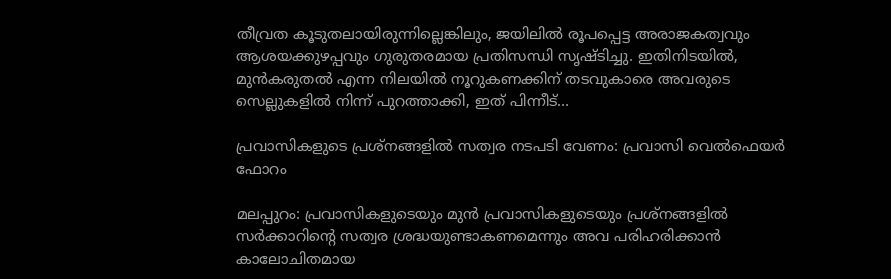തീവ്രത കൂടുതലായിരുന്നില്ലെങ്കിലും, ജയിലിൽ രൂപപ്പെട്ട അരാജകത്വവും ആശയക്കുഴപ്പവും ഗുരുതരമായ പ്രതിസന്ധി സൃഷ്ടിച്ചു. ഇതിനിടയിൽ, മുൻകരുതൽ എന്ന നിലയിൽ നൂറുകണക്കിന് തടവുകാരെ അവരുടെ സെല്ലുകളിൽ നിന്ന് പുറത്താക്കി, ഇത് പിന്നീട്…

പ്രവാസികളുടെ പ്രശ്നങ്ങളിൽ സത്വര നടപടി വേണം: പ്രവാസി വെൽഫെയർ ഫോറം

മലപ്പുറം: പ്രവാസികളുടെയും മുൻ പ്രവാസികളുടെയും പ്രശ്നങ്ങളിൽ സർക്കാറിന്റെ സത്വര ശ്രദ്ധയുണ്ടാകണമെന്നും അവ പരിഹരിക്കാൻ കാലോചിതമായ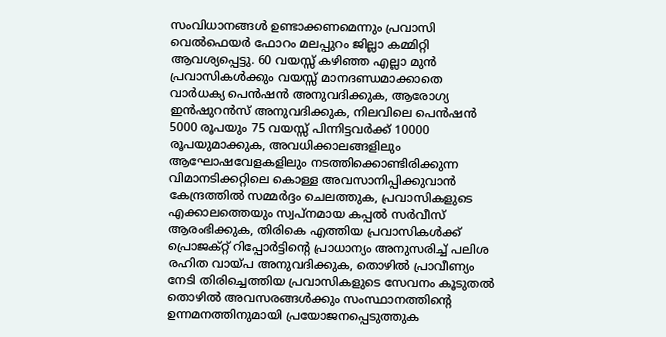സംവിധാനങ്ങൾ ഉണ്ടാക്കണമെന്നും പ്രവാസി വെൽഫെയർ ഫോറം മലപ്പുറം ജില്ലാ കമ്മിറ്റി ആവശ്യപ്പെട്ടു. 60 വയസ്സ് കഴിഞ്ഞ എല്ലാ മുൻ പ്രവാസികൾക്കും വയസ്സ് മാനദണ്ഡമാക്കാതെ വാർധക്യ പെൻഷൻ അനുവദിക്കുക, ആരോഗ്യ ഇൻഷുറൻസ് അനുവദിക്കുക, നിലവിലെ പെൻഷൻ 5000 രൂപയും 75 വയസ്സ് പിന്നിട്ടവർക്ക് 10000 രൂപയുമാക്കുക, അവധിക്കാലങ്ങളിലും ആഘോഷവേളകളിലും നടത്തിക്കൊണ്ടിരിക്കുന്ന വിമാനടിക്കറ്റിലെ കൊള്ള അവസാനിപ്പിക്കുവാൻ കേന്ദ്രത്തിൽ സമ്മർദ്ദം ചെലത്തുക, പ്രവാസികളുടെ എക്കാലത്തെയും സ്വപ്‌നമായ കപ്പൽ സർവീസ് ആരംഭിക്കുക, തിരികെ എത്തിയ പ്രവാസികൾക്ക് പ്രൊജക്റ്റ് റിപ്പോർട്ടിന്റെ പ്രാധാന്യം അനുസരിച്ച് പലിശ രഹിത വായ്പ അനുവദിക്കുക, തൊഴിൽ പ്രാവീണ്യം നേടി തിരിച്ചെത്തിയ പ്രവാസികളുടെ സേവനം കൂടുതൽ തൊഴിൽ അവസരങ്ങൾക്കും സംസ്ഥാനത്തിന്റെ ഉന്നമനത്തിനുമായി പ്രയോജനപ്പെടുത്തുക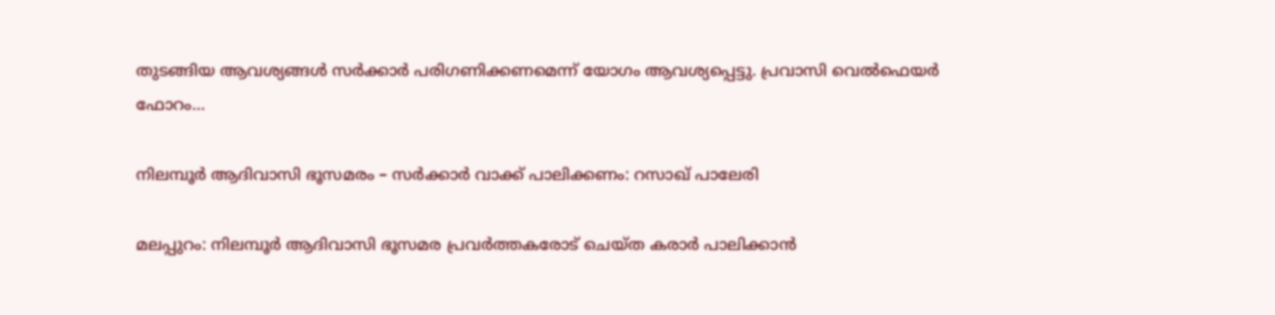തുടങ്ങിയ ആവശ്യങ്ങൾ സർക്കാർ പരിഗണിക്കണമെന്ന് യോഗം ആവശ്യപ്പെട്ടു. പ്രവാസി വെൽഫെയർ ഫോറം…

നിലമ്പൂർ ആദിവാസി ഭൂസമരം – സർക്കാർ വാക്ക് പാലിക്കണം: റസാഖ് പാലേരി

മലപ്പുറം: നിലമ്പൂർ ആദിവാസി ഭൂസമര പ്രവർത്തകരോട് ചെയ്ത കരാർ പാലിക്കാൻ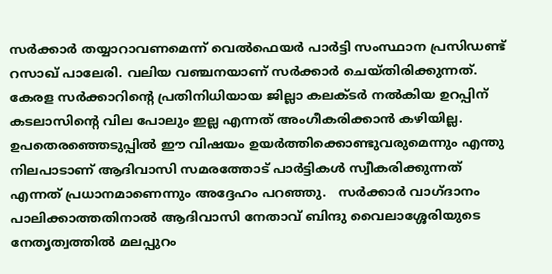സർക്കാർ തയ്യാറാവണമെന്ന് വെൽഫെയർ പാർട്ടി സംസ്ഥാന പ്രസിഡണ്ട് റസാഖ് പാലേരി. വലിയ വഞ്ചനയാണ് സർക്കാർ ചെയ്തിരിക്കുന്നത്. കേരള സർക്കാറിന്റെ പ്രതിനിധിയായ ജില്ലാ കലക്ടർ നൽകിയ ഉറപ്പിന് കടലാസിന്റെ വില പോലും ഇല്ല എന്നത് അംഗീകരിക്കാൻ കഴിയില്ല.  ഉപതെരഞ്ഞെടുപ്പിൽ ഈ വിഷയം ഉയർത്തിക്കൊണ്ടുവരുമെന്നും എന്തു നിലപാടാണ് ആദിവാസി സമരത്തോട് പാർട്ടികൾ സ്വീകരിക്കുന്നത് എന്നത് പ്രധാനമാണെന്നും അദ്ദേഹം പറഞ്ഞു.   സർക്കാർ വാഗ്ദാനം പാലിക്കാത്തതിനാൽ ആദിവാസി നേതാവ് ബിന്ദു വൈലാശ്ശേരിയുടെ നേതൃത്വത്തിൽ മലപ്പുറം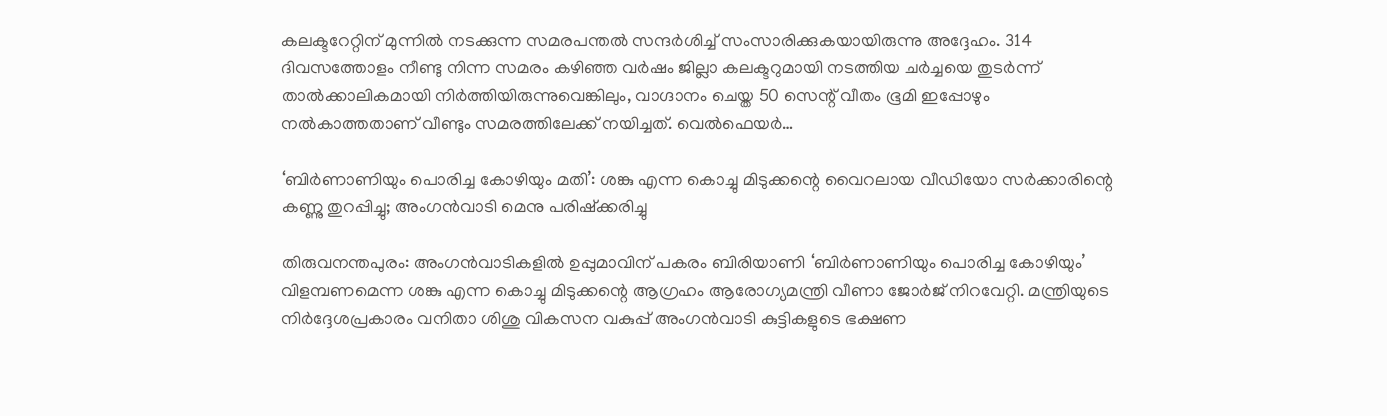കലക്ടറേറ്റിന് മുന്നിൽ നടക്കുന്ന സമരപന്തൽ സന്ദർശിച്ച് സംസാരിക്കുകയായിരുന്നു അദ്ദേഹം. 314 ദിവസത്തോളം നീണ്ടു നിന്ന സമരം കഴിഞ്ഞ വർഷം ജില്ലാ കലക്ടറുമായി നടത്തിയ ചർച്ചയെ തുടർന്ന് താൽക്കാലികമായി നിർത്തിയിരുന്നുവെങ്കിലും, വാഗ്ദാനം ചെയ്ത 50 സെന്റ് വീതം ഭൂമി ഇപ്പോഴും നൽകാത്തതാണ് വീണ്ടും സമരത്തിലേക്ക് നയിച്ചത്. വെൽഫെയർ…

‘ബിര്‍ണാണിയും പൊരിച്ച കോഴിയും മതി’: ശങ്കു എന്ന കൊച്ചു മിടുക്കന്റെ വൈറലായ വീഡിയോ സര്‍ക്കാരിന്റെ കണ്ണു തുറപ്പിച്ചു; അംഗന്‍‌വാടി മെനു പരിഷ്ക്കരിച്ചു

തിരുവനന്തപുരം: അംഗൻവാടികളിൽ ഉപ്പുമാവിന് പകരം ബിരിയാണി ‘ബിര്‍ണാണിയും പൊരിച്ച കോഴിയും’ വിളമ്പണമെന്ന ശങ്കു എന്ന കൊച്ചു മിടുക്കന്റെ ആഗ്രഹം ആരോഗ്യമന്ത്രി വീണാ ജോർജ് നിറവേറ്റി. മന്ത്രിയുടെ നിർദ്ദേശപ്രകാരം വനിതാ ശിശു വികസന വകുപ്പ് അംഗൻവാടി കുട്ടികളുടെ ഭക്ഷണ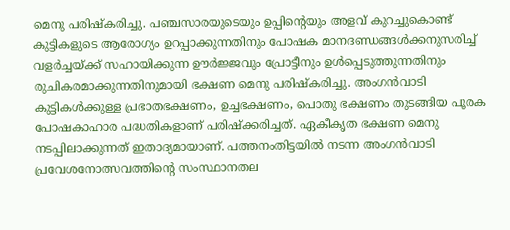മെനു പരിഷ്കരിച്ചു. പഞ്ചസാരയുടെയും ഉപ്പിന്റെയും അളവ് കുറച്ചുകൊണ്ട് കുട്ടികളുടെ ആരോഗ്യം ഉറപ്പാക്കുന്നതിനും പോഷക മാനദണ്ഡങ്ങൾക്കനുസരിച്ച് വളർച്ചയ്ക്ക് സഹായിക്കുന്ന ഊർജ്ജവും പ്രോട്ടീനും ഉൾപ്പെടുത്തുന്നതിനും രുചികരമാക്കുന്നതിനുമായി ഭക്ഷണ മെനു പരിഷ്കരിച്ചു. അംഗൻവാടി കുട്ടികൾക്കുള്ള പ്രഭാതഭക്ഷണം, ഉച്ചഭക്ഷണം, പൊതു ഭക്ഷണം തുടങ്ങിയ പൂരക പോഷകാഹാര പദ്ധതികളാണ് പരിഷ്ക്കരിച്ചത്. ഏകീകൃത ഭക്ഷണ മെനു നടപ്പിലാക്കുന്നത് ഇതാദ്യമായാണ്. പത്തനംതിട്ടയിൽ നടന്ന അംഗൻവാടി പ്രവേശനോത്സവത്തിന്റെ സംസ്ഥാനതല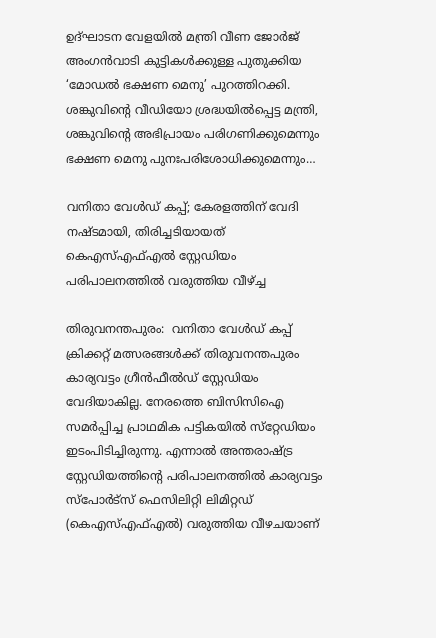ഉദ്ഘാടന വേളയിൽ മന്ത്രി വീണ ജോർജ് അംഗൻവാടി കുട്ടികൾക്കുള്ള പുതുക്കിയ ‘മോഡൽ ഭക്ഷണ മെനു’ പുറത്തിറക്കി. ശങ്കുവിന്റെ വീഡിയോ ശ്രദ്ധയിൽപ്പെട്ട മന്ത്രി, ശങ്കുവിന്റെ അഭിപ്രായം പരിഗണിക്കുമെന്നും ഭക്ഷണ മെനു പുനഃപരിശോധിക്കുമെന്നും…

വനിതാ വേള്‍ഡ് കപ്പ്; കേരളത്തിന് വേദി നഷ്ടമായി, തിരിച്ചടിയായത് കെഎസ്എഫ്എല്‍ സ്റ്റേഡിയം പരിപാലനത്തില്‍ വരുത്തിയ വീഴ്ച്ച

തിരുവനന്തപുരം:  വനിതാ വേള്‍ഡ് കപ്പ് ക്രിക്കറ്റ് മത്സരങ്ങള്‍ക്ക് തിരുവനന്തപുരം കാര്യവട്ടം ഗ്രീന്‍ഫീല്‍ഡ് സ്റ്റേഡിയം വേദിയാകില്ല. നേരത്തെ ബിസിസിഐ സമര്‍പ്പിച്ച പ്രാഥമിക പട്ടികയില്‍ സ്‌റ്റേഡിയം ഇടംപിടിച്ചിരുന്നു. എന്നാല്‍ അന്തരാഷ്ട്ര സ്റ്റേഡിയത്തിന്റെ പരിപാലനത്തില്‍ കാര്യവട്ടം സ്‌പോര്‍ട്‌സ് ഫെസിലിറ്റി ലിമിറ്റഡ് (കെഎസ്എഫ്എല്‍) വരുത്തിയ വീഴചയാണ്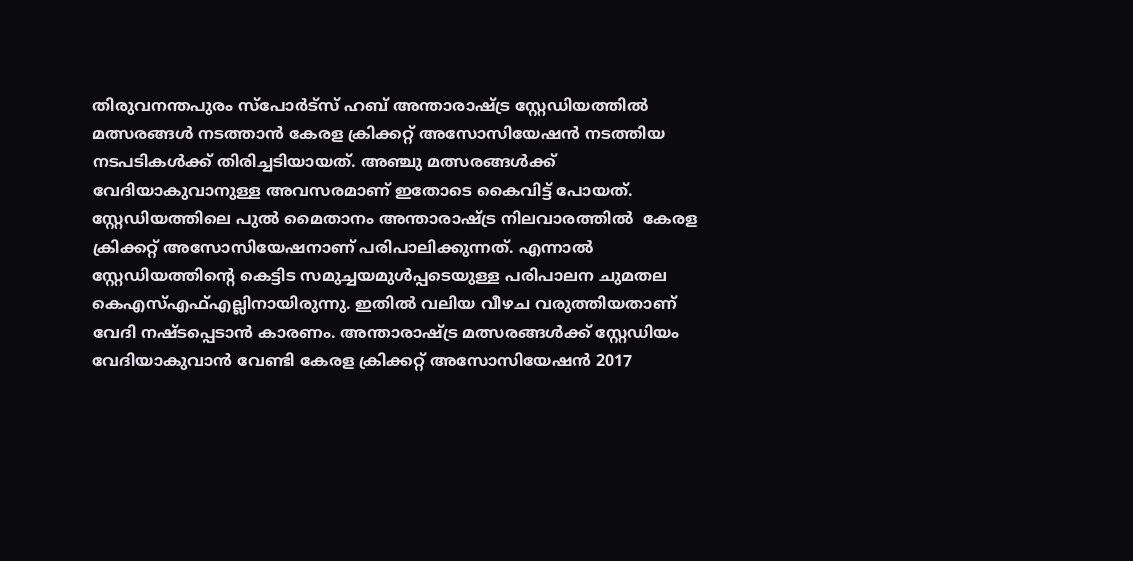തിരുവനന്തപുരം സ്‌പോര്‍ട്‌സ് ഹബ് അന്താരാഷ്ട്ര സ്റ്റേഡിയത്തില്‍ മത്സരങ്ങള്‍ നടത്താന്‍ കേരള ക്രിക്കറ്റ് അസോസിയേഷന്‍ നടത്തിയ നടപടികള്‍ക്ക് തിരിച്ചടിയായത്. അഞ്ചു മത്സരങ്ങള്‍ക്ക് വേദിയാകുവാനുള്ള അവസരമാണ് ഇതോടെ കൈവിട്ട് പോയത്. സ്റ്റേഡിയത്തിലെ പുല്‍ മൈതാനം അന്താരാഷ്ട്ര നിലവാരത്തില്‍  കേരള ക്രിക്കറ്റ് അസോസിയേഷനാണ് പരിപാലിക്കുന്നത്. എന്നാല്‍ സ്റ്റേഡിയത്തിന്റെ കെട്ടിട സമുച്ചയമുള്‍പ്പടെയുള്ള പരിപാലന ചുമതല കെഎസ്എഫ്എല്ലിനായിരുന്നു. ഇതില്‍ വലിയ വീഴച വരുത്തിയതാണ് വേദി നഷ്ടപ്പെടാന്‍ കാരണം. അന്താരാഷ്ട്ര മത്സരങ്ങള്‍ക്ക് സ്റ്റേഡിയം വേദിയാകുവാന്‍ വേണ്ടി കേരള ക്രിക്കറ്റ് അസോസിയേഷന്‍ 2017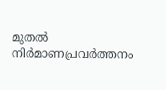മുതല്‍ നിര്‍മാണപ്രവര്‍ത്തനം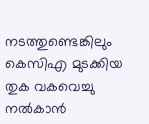നടത്തുണ്ടെങ്കിലും  കെസിഎ മുടക്കിയ  തുക വകവെച്ചു നല്‍കാന്‍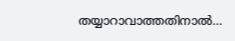തയ്യാറാവാത്തതിനാല്‍…